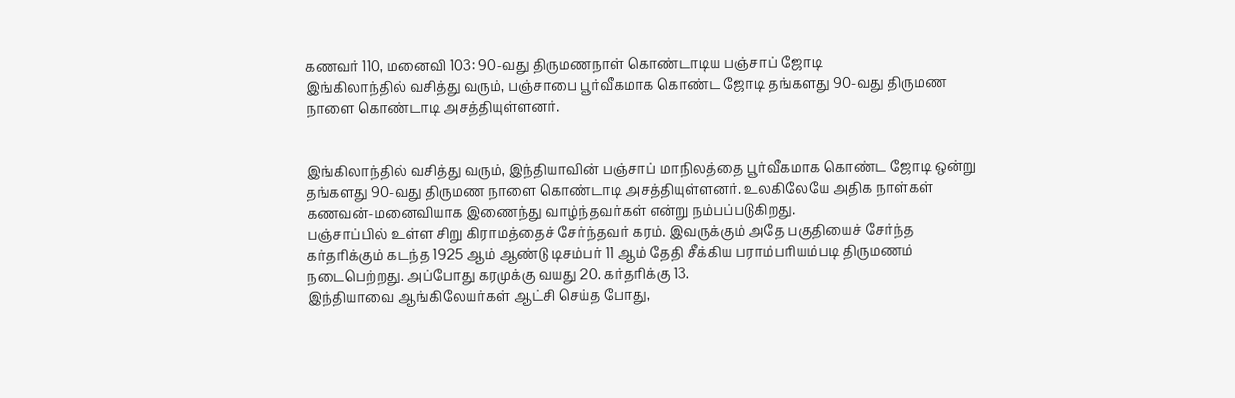கணவர் 110, மனைவி 103: 90-வது திருமணநாள் கொண்டாடிய பஞ்சாப் ஜோடி
இங்கிலாந்தில் வசித்து வரும், பஞ்சாபை பூர்வீகமாக கொண்ட ஜோடி தங்களது 90-வது திருமண நாளை கொண்டாடி அசத்தியுள்ளனர்.


இங்கிலாந்தில் வசித்து வரும், இந்தியாவின் பஞ்சாப் மாநிலத்தை பூர்வீகமாக கொண்ட ஜோடி ஒன்று தங்களது 90-வது திருமண நாளை கொண்டாடி அசத்தியுள்ளனர். உலகிலேயே அதிக நாள்கள் கணவன்-மனைவியாக இணைந்து வாழ்ந்தவர்கள் என்று நம்பப்படுகிறது.
பஞ்சாப்பில் உள்ள சிறு கிராமத்தைச் சேர்ந்தவர் கரம். இவருக்கும் அதே பகுதியைச் சேர்ந்த கர்தரிக்கும் கடந்த 1925 ஆம் ஆண்டு டிசம்பர் 11 ஆம் தேதி சீக்கிய பராம்பரியம்படி திருமணம் நடைபெற்றது. அப்போது கரமுக்கு வயது 20. கர்தரிக்கு 13.
இந்தியாவை ஆங்கிலேயர்கள் ஆட்சி செய்த போது,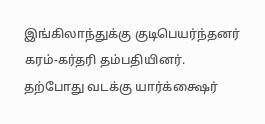இங்கிலாந்துக்கு குடிபெயர்ந்தனர் கரம்-கர்தரி தம்பதியினர்.
தற்போது வடக்கு யார்க்க்ஷைர்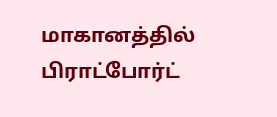மாகானத்தில் பிராட்போர்ட்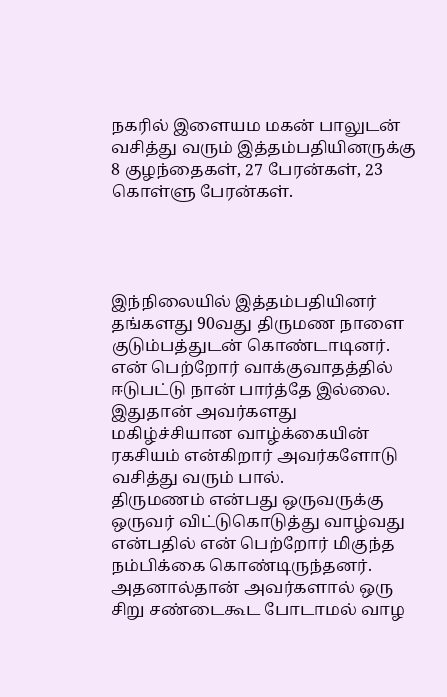நகரில் இளையம மகன் பாலுடன் வசித்து வரும் இத்தம்பதியினருக்கு 8 குழந்தைகள், 27 பேரன்கள், 23 கொள்ளு பேரன்கள்.




இந்நிலையில் இத்தம்பதியினர் தங்களது 90வது திருமண நாளை குடும்பத்துடன் கொண்டாடினர்.
என் பெற்றோர் வாக்குவாதத்தில் ஈடுபட்டு நான் பார்த்தே இல்லை. இதுதான் அவர்களது மகிழ்ச்சியான வாழ்க்கையின் ரகசியம் என்கிறார் அவர்களோடு வசித்து வரும் பால்.
திருமணம் என்பது ஒருவருக்கு ஒருவர் விட்டுகொடுத்து வாழ்வது என்பதில் என் பெற்றோர் மிகுந்த நம்பிக்கை கொண்டிருந்தனர். அதனால்தான் அவர்களால் ஒரு சிறு சண்டைகூட போடாமல் வாழ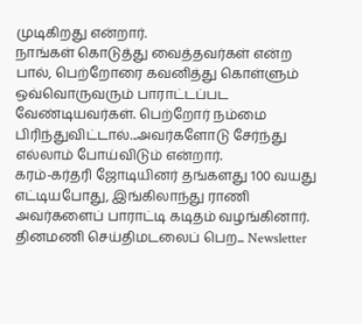முடிகிறது என்றார்.
நாங்கள் கொடுத்து வைத்தவர்கள் என்ற பால், பெற்றோரை கவனித்து கொள்ளும் ஒவ்வொருவரும் பாராட்டப்பட வேண்டியவர்கள். பெற்றோர் நம்மை பிரிந்துவிட்டால்...அவர்களோடு சேர்ந்து எல்லாம் போய்விடும் என்றார்.
கரம்-கர்தரி ஜோடியினர் தங்களது 100 வயது எட்டியபோது, இங்கிலாந்து ராணி அவர்களைப் பாராட்டி கடிதம் வழங்கினார்.
தினமணி செய்திமடலைப் பெற... Newsletter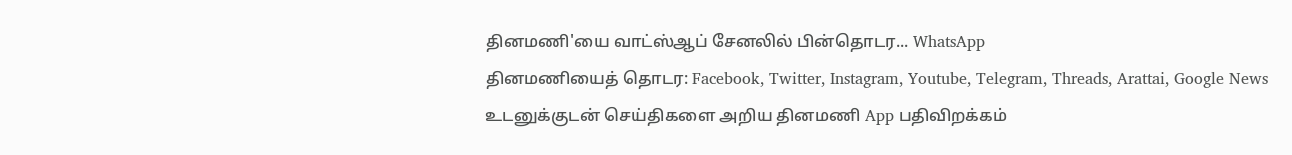தினமணி'யை வாட்ஸ்ஆப் சேனலில் பின்தொடர... WhatsApp
தினமணியைத் தொடர: Facebook, Twitter, Instagram, Youtube, Telegram, Threads, Arattai, Google News
உடனுக்குடன் செய்திகளை அறிய தினமணி App பதிவிறக்கம்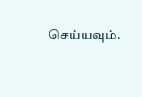செய்யவும்.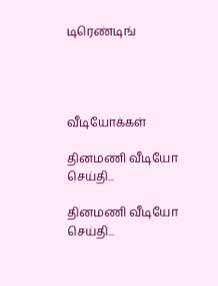டிரெண்டிங்




வீடியோக்கள்

தினமணி வீடியோ செய்தி...

தினமணி வீடியோ செய்தி...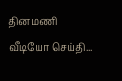தினமணி வீடியோ செய்தி...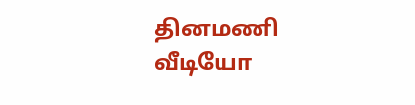தினமணி வீடியோ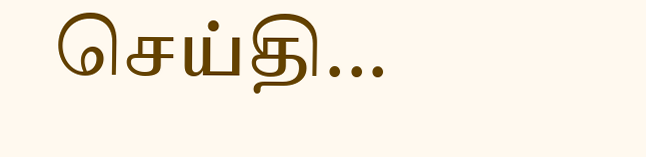செய்தி...